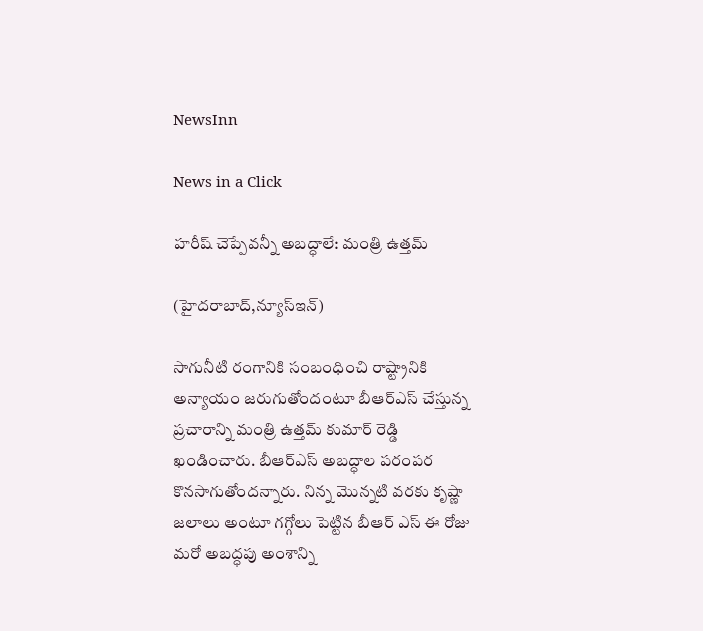NewsInn

News in a Click

హరీష్‌ చెప్పేవన్నీ అబద్ధాలే: మంత్రి ఉత్తమ్‌

(హైద‌రాబాద్,న్యూస్ఇన్‌)

సాగునీటి రంగానికి సంబంధించి రాష్ట్రానికి అన్యాయం జ‌రుగుతోందంటూ బీఆర్ఎస్ చేస్తున్న ప్ర‌చారాన్ని మంత్రి ఉత్త‌మ్ కుమార్ రెడ్డి ఖండించారు. బీఆర్ఎస్ అబద్ధాల ప‌రంప‌ర కొన‌సాగుతోంద‌న్నారు. నిన్న మొన్నటి వ‌ర‌కు కృష్ణా జ‌లాలు అంటూ గ‌గ్గోలు పెట్టిన బీఆర్ ఎస్ ఈ రోజు మ‌రో అబ‌ద్ధ‌పు అంశాన్ని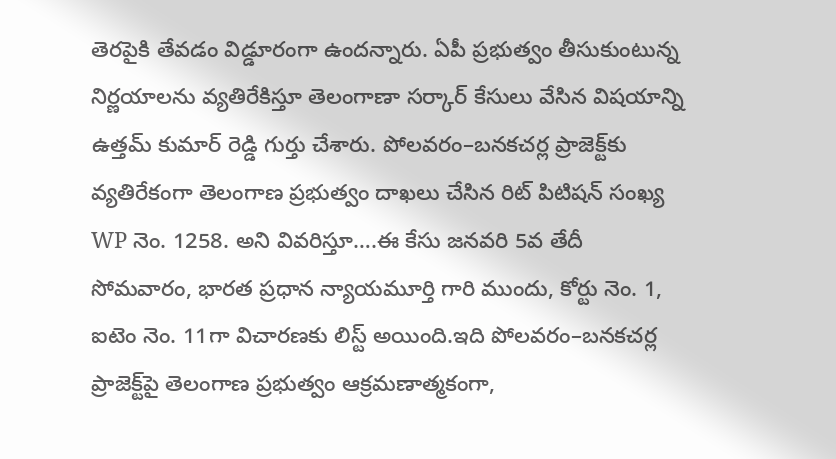తెర‌పైకి తేవ‌డం విడ్డూరంగా ఉంద‌న్నారు. ఏపీ ప్ర‌భుత్వం తీసుకుంటున్న నిర్ణ‌యాల‌ను వ్య‌తిరేకిస్తూ తెలంగాణా స‌ర్కార్ కేసులు వేసిన విష‌యాన్ని ఉత్త‌మ్ కుమార్ రెడ్డి గుర్తు చేశారు. పోలవరం–బన‌కచర్ల ప్రాజెక్ట్‌కు వ్యతిరేకంగా తెలంగాణ ప్రభుత్వం దాఖలు చేసిన రిట్ పిటిషన్ సంఖ్య WP నెం. 1258. అని వివ‌రిస్తూ….ఈ కేసు జనవరి 5వ తేదీ సోమవారం, భారత ప్రధాన న్యాయమూర్తి గారి ముందు, కోర్టు నెం. 1, ఐటెం నెం. 11గా విచారణకు లిస్ట్ అయింది.ఇది పోలవరం–బన‌కచర్ల ప్రాజెక్ట్‌పై తెలంగాణ ప్రభుత్వం ఆక్రమణాత్మకంగా,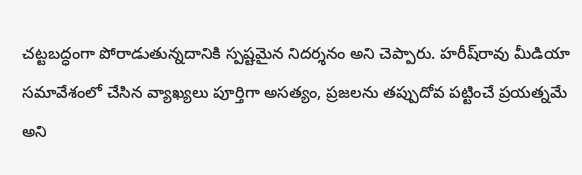చట్టబద్ధంగా పోరాడుతున్నదానికి స్పష్టమైన నిదర్శనం అని చెప్పారు. హరీష్‌రావు మీడియా స‌మావేశంలో చేసిన వ్యాఖ్యలు పూర్తిగా అసత్యం, ప్రజలను తప్పుదోవ పట్టించే ప్రయత్నమే అని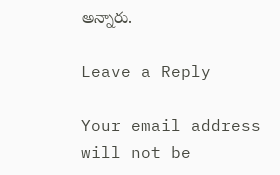అన్నారు.

Leave a Reply

Your email address will not be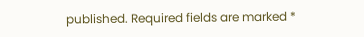published. Required fields are marked *